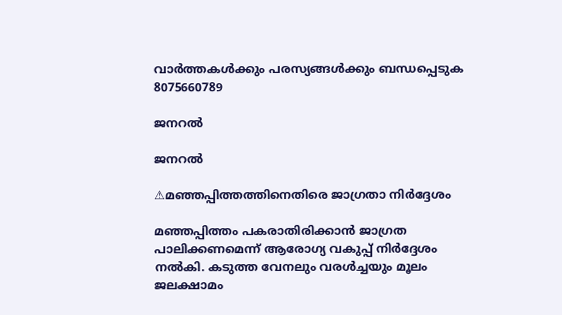വാർത്തകൾക്കും പരസ്യങ്ങൾക്കും ബന്ധപ്പെടുക 8075660789

ജനറൽ

ജനറൽ

⚠മഞ്ഞപ്പിത്തത്തിനെതിരെ ജാഗ്രതാ നിർദ്ദേശം

മഞ്ഞപ്പിത്തം പകരാതിരിക്കാൻ ജാഗ്രത പാലിക്കണമെന്ന് ആരോഗ്യ വകുപ്പ് നിർദ്ദേശം നൽകി. കടുത്ത വേനലും വരള്‍ച്ചയും മൂലം ജലക്ഷാമം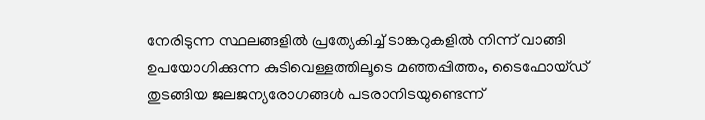നേരിടുന്ന സ്ഥലങ്ങളില്‍ പ്രത്യേകിച്ച്‌ ടാങ്കറുകളില്‍ നിന്ന് വാങ്ങി ഉപയോഗിക്കുന്ന കുടിവെള്ളത്തിലൂടെ മഞ്ഞപ്പിത്തം, ടൈഫോയ്ഡ് തുടങ്ങിയ ജലജന്യരോഗങ്ങള്‍ പടരാനിടയുണ്ടെന്ന്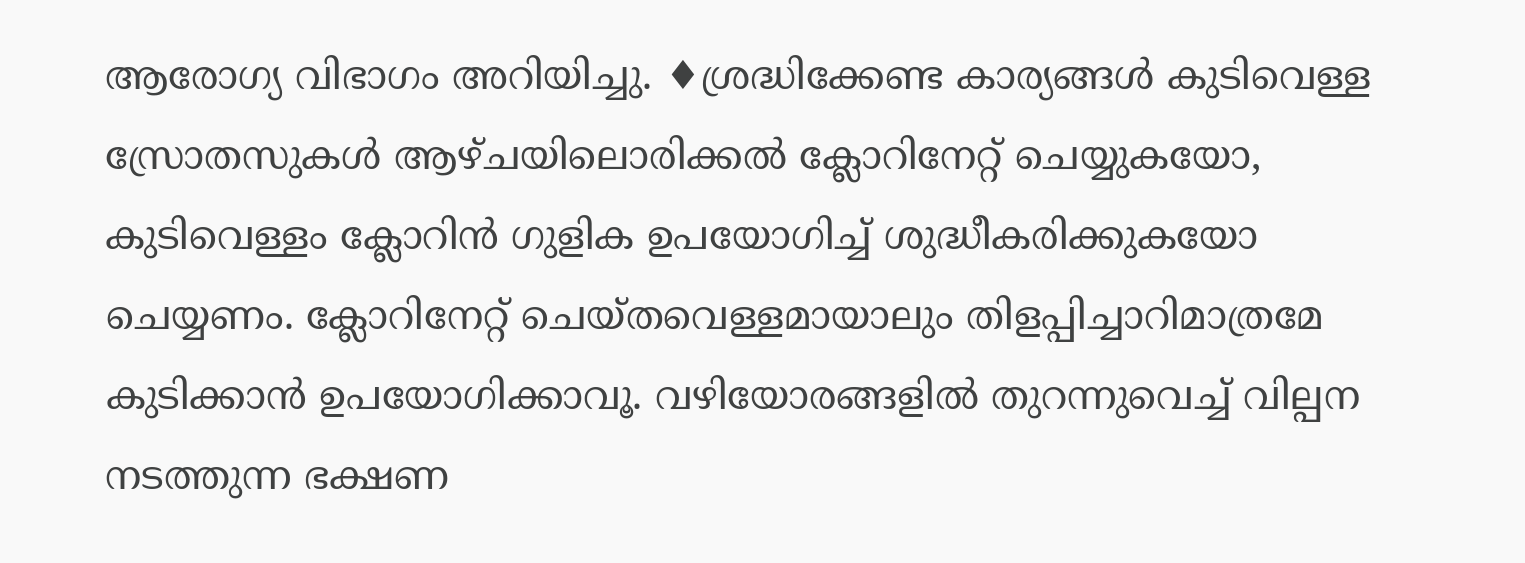ആരോഗ്യ വിഭാഗം അറിയിച്ചു. ♦ശ്രദ്ധിക്കേണ്ട കാര്യങ്ങൾ കുടിവെള്ള സ്രോതസുകള്‍ ആഴ്ചയിലൊരിക്കല്‍ ക്ലോറിനേറ്റ് ചെയ്യുകയോ, കുടിവെള്ളം ക്ലോറിൻ ഗുളിക ഉപയോഗിച്ച്‌ ശുദ്ധീകരിക്കുകയോ ചെയ്യണം. ക്ലോറിനേറ്റ് ചെയ്തവെള്ളമായാലും തിളപ്പിച്ചാറിമാത്രമേ കുടിക്കാൻ ഉപയോഗിക്കാവൂ. വഴിയോരങ്ങളില്‍ തുറന്നുവെച്ച്‌ വില്പന നടത്തുന്ന ഭക്ഷണ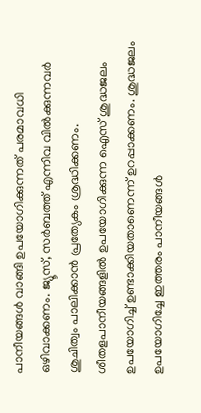പാനീയങ്ങള്‍ വാങ്ങി ഉപയോഗിക്കുന്നത് പരമാവധി ഒഴിവാക്കണം. ജ്യൂസ്, സർബത്ത് എന്നിവ വില്‍ക്കുന്നവർ ശുചിത്വം പാലിക്കാൻ പ്രത്യേകം ശ്രദ്ധിക്കണം. ശീതളപാനീയങ്ങളില്‍ ഉപയോഗിക്കുന്ന ഐസ് ശുദ്ധജലം ഉപയോഗിച്ച് ഉണ്ടാക്കിയതാണെന്ന് ഉറപ്പാക്കണം. ശുദ്ധജലം ഉപയോഗിച്ചേ ഇത്തരം പാനീയങ്ങള്‍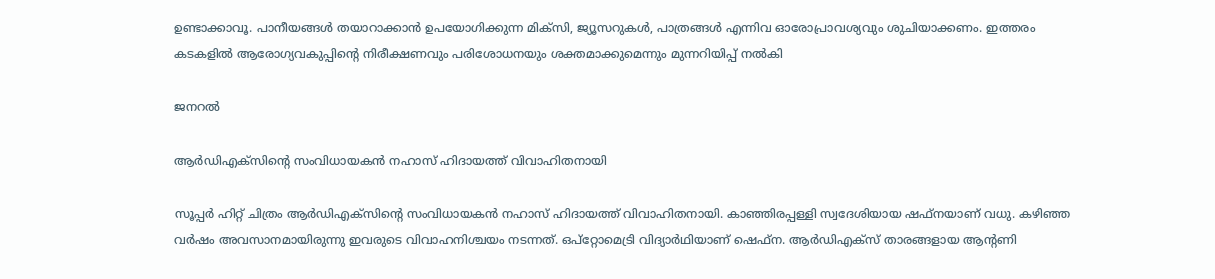ഉണ്ടാക്കാവൂ. പാനീയങ്ങള്‍ തയാറാക്കാൻ ഉപയോഗിക്കുന്ന മിക്‌സി, ജ്യൂസറുകള്‍, പാത്രങ്ങള്‍ എന്നിവ ഓരോപ്രാവശ്യവും ശുചിയാക്കണം. ഇത്തരം കടകളില്‍ ആരോഗ്യവകുപ്പിന്റെ നിരീക്ഷണവും പരിശോധനയും ശക്തമാക്കുമെന്നും മുന്നറിയിപ്പ് നൽകി

ജനറൽ

ആര്‍ഡിഎക്‌സിന്റെ സംവിധായകന്‍ നഹാസ് ഹിദായത്ത് വിവാഹിതനായി

സൂപ്പര്‍ ഹിറ്റ് ചിത്രം ആര്‍ഡിഎക്‌സിന്റെ സംവിധായകന്‍ നഹാസ് ഹിദായത്ത് വിവാഹിതനായി. കാഞ്ഞിരപ്പള്ളി സ്വദേശിയായ ഷഫ്‌നയാണ് വധു. കഴിഞ്ഞ വര്‍ഷം അവസാനമായിരുന്നു ഇവരുടെ വിവാഹനിശ്ചയം നടന്നത്. ഒപ്റ്റോമെട്രി വിദ്യാര്‍ഥിയാണ് ഷെഫ്ന. ആര്‍ഡിഎക്‌സ് താരങ്ങളായ ആന്റണി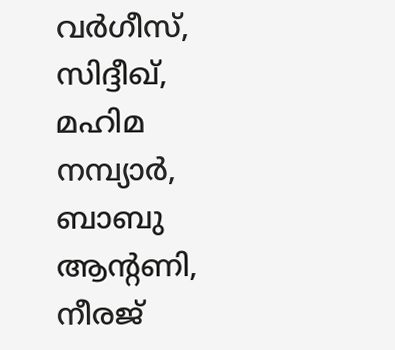വര്‍ഗീസ്, സിദ്ദീഖ്, മഹിമ നമ്പ്യാര്‍, ബാബു ആന്റണി, നീരജ്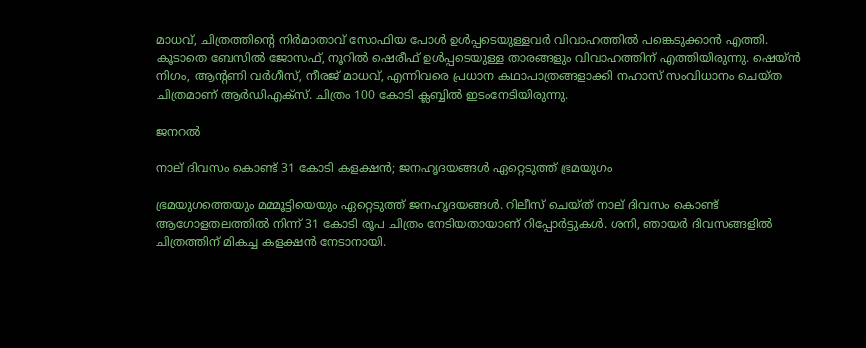മാധവ്, ചിത്രത്തിന്റെ നിര്‍മാതാവ് സോഫിയ പോള്‍ ഉള്‍പ്പടെയുള്ളവര്‍ വിവാഹത്തില്‍ പങ്കെടുക്കാന്‍ എത്തി. കൂടാതെ ബേസില്‍ ജോസഫ്, നൂറില്‍ ഷെരീഫ് ഉള്‍പ്പടെയുള്ള താരങ്ങളും വിവാഹത്തിന് എത്തിയിരുന്നു. ഷെയ്ന്‍ നിഗം, ആന്റണി വര്‍ഗീസ്, നീരജ് മാധവ്, എന്നിവരെ പ്രധാന കഥാപാത്രങ്ങളാക്കി നഹാസ് സംവിധാനം ചെയ്ത ചിത്രമാണ് ആര്‍ഡിഎക്‌സ്. ചിത്രം 100 കോടി ക്ലബ്ബില്‍ ഇടംനേടിയിരുന്നു.

ജനറൽ

നാല് ദിവസം കൊണ്ട് 31 കോടി കളക്ഷന്‍; ജനഹൃദയങ്ങള്‍ ഏറ്റെടുത്ത് ഭ്രമയുഗം

ഭ്രമയുഗത്തെയും മമ്മൂട്ടിയെയും ഏറ്റെടുത്ത് ജനഹൃദയങ്ങള്‍. റിലീസ് ചെയ്ത് നാല് ദിവസം കൊണ്ട് ആഗോളതലത്തില്‍ നിന്ന് 31 കോടി രൂപ ചിത്രം നേടിയതായാണ് റിപ്പോര്‍ട്ടുകള്‍. ശനി, ഞായര്‍ ദിവസങ്ങളില്‍ ചിത്രത്തിന് മികച്ച കളക്ഷന്‍ നേടാനായി.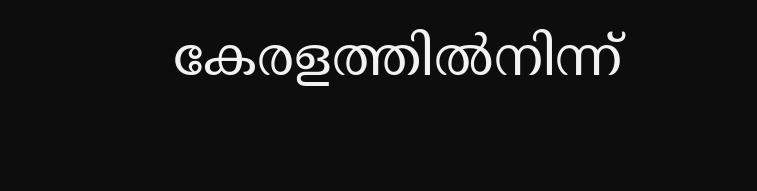കേരളത്തില്‍നിന്ന്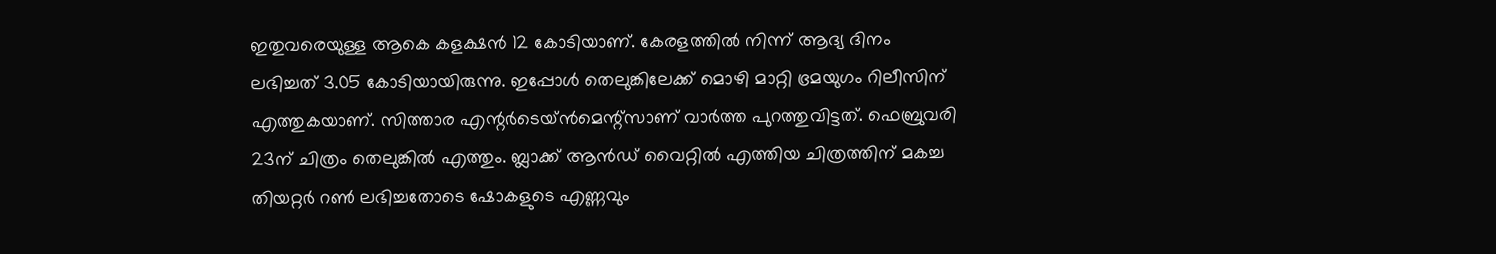ഇതുവരെയുള്ള ആകെ കളക്ഷന്‍ 12 കോടിയാണ്. കേരളത്തില്‍ നിന്ന് ആദ്യ ദിനം ലഭിച്ചത് 3.05 കോടിയായിരുന്നു. ഇപ്പോള്‍ തെലുങ്കിലേക്ക് മൊഴി മാറ്റി ഭ്രമയുഗം റിലീസിന് എത്തുകയാണ്. സിത്താര എന്റര്‍ടെയ്ന്‍മെന്റ്സാണ് വാര്‍ത്ത പുറത്തുവിട്ടത്. ഫെബ്രുവരി 23ന് ചിത്രം തെലുങ്കില്‍ എത്തും. ബ്ലാക്ക് ആന്‍ഡ് വൈറ്റില്‍ എത്തിയ ചിത്രത്തിന് മകച്ച തിയറ്റര്‍ റണ്‍ ലഭിച്ചതോടെ ഷോകളുടെ എണ്ണവും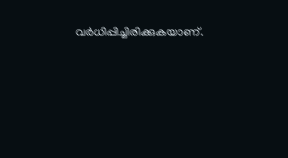വര്‍ധിപ്പിച്ചിരിക്കുകയാണ്.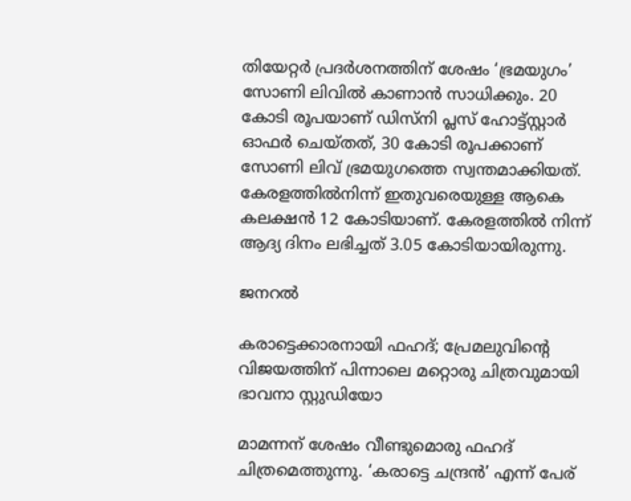തിയേറ്റര്‍ പ്രദര്‍ശനത്തിന് ശേഷം ‘ഭ്രമയുഗം’ സോണി ലിവില്‍ കാണാന്‍ സാധിക്കും. 20 കോടി രൂപയാണ് ഡിസ്‌നി പ്ലസ് ഹോട്ട്സ്റ്റാര്‍ ഓഫര്‍ ചെയ്തത്, 30 കോടി രൂപക്കാണ് സോണി ലിവ് ഭ്രമയുഗത്തെ സ്വന്തമാക്കിയത്. കേരളത്തില്‍നിന്ന് ഇതുവരെയുള്ള ആകെ കലക്ഷന്‍ 12 കോടിയാണ്. കേരളത്തില്‍ നിന്ന് ആദ്യ ദിനം ലഭിച്ചത് 3.05 കോടിയായിരുന്നു.

ജനറൽ

കരാട്ടെക്കാരനായി ഫഹദ്; പ്രേമലുവിന്റെ വിജയത്തിന് പിന്നാലെ മറ്റൊരു ചിത്രവുമായി ഭാവനാ സ്റ്റുഡിയോ

മാമന്നന് ശേഷം വീണ്ടുമൊരു ഫഹദ് ചിത്രമെത്തുന്നു. ‘കരാട്ടെ ചന്ദ്രൻ’ എന്ന് പേര്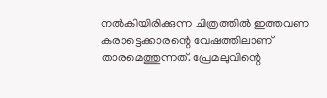നൽകിയിരിക്കുന്ന ചിത്രത്തിൽ ഇത്തവണ കരാട്ടെക്കാരന്റെ വേഷത്തിലാണ് താരമെത്തുന്നത്. പ്രേമലുവിന്റെ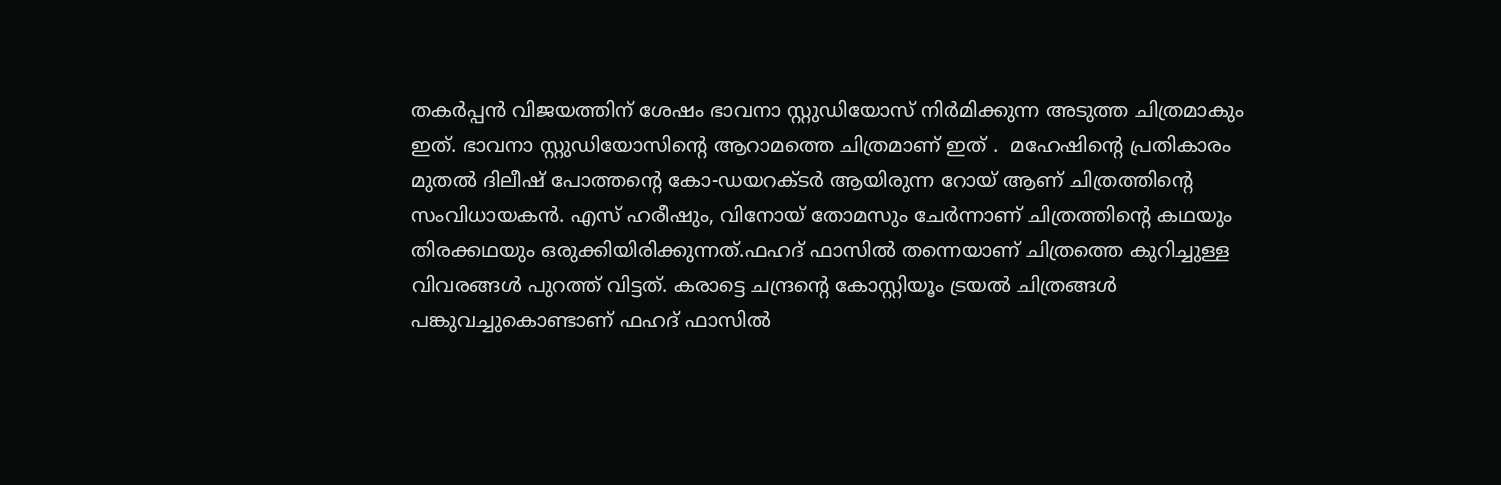തകർപ്പൻ വിജയത്തിന് ശേഷം ഭാവനാ സ്റ്റുഡിയോസ് നിർമിക്കുന്ന അടുത്ത ചിത്രമാകും ഇത്. ഭാവനാ സ്റ്റുഡിയോസിന്റെ ആറാമത്തെ ചിത്രമാണ് ഇത് .  മഹേഷിന്റെ പ്രതികാരം മുതൽ ദിലീഷ് പോത്തന്റെ കോ-ഡയറക്ടർ ആയിരുന്ന റോയ് ആണ് ചിത്രത്തിന്റെ സംവിധായകൻ. എസ് ഹരീഷും, വിനോയ് തോമസും ചേർന്നാണ് ചിത്രത്തിന്റെ കഥയും തിരക്കഥയും ഒരുക്കിയിരിക്കുന്നത്.ഫഹദ് ഫാസിൽ തന്നെയാണ് ചിത്രത്തെ കുറിച്ചുള്ള വിവരങ്ങൾ പുറത്ത് വിട്ടത്. കരാട്ടെ ചന്ദ്രന്റെ കോസ്റ്റിയൂം ട്രയൽ ചിത്രങ്ങൾ പങ്കുവച്ചുകൊണ്ടാണ് ഫഹദ് ഫാസിൽ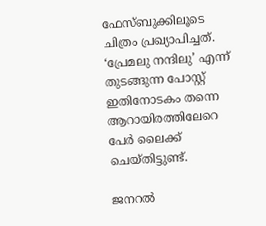ഫേസ്ബുക്കിലൂടെ ചിത്രം പ്രഖ്യാപിച്ചത്. ‘പ്രേമലു നന്ദിലു’ എന്ന് തുടങ്ങുന്ന പോസ്റ്റ് ഇതിനോടകം തന്നെ ആറായിരത്തിലേറെ പേർ ലൈക്ക് ചെയ്തിട്ടുണ്ട്.

ജനറൽ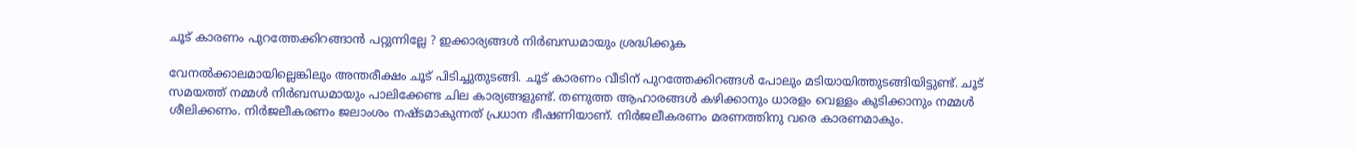ചൂട് കാരണം പുറത്തേക്കിറങ്ങാന്‍ പറ്റുന്നില്ലേ ? ഇക്കാര്യങ്ങള്‍ നിര്‍ബന്ധമായും ശ്രദ്ധിക്കുക

വേനല്‍ക്കാലമായില്ലെങ്കിലും അന്തരീക്ഷം ചൂട് പിടിച്ചുതുടങ്ങി. ചൂട് കാരണം വീടിന് പുറത്തേക്കിറങ്ങള്‍ പോലും മടിയായിത്തുടങ്ങിയിട്ടുണ്ട്. ചൂട് സമയത്ത് നമ്മള്‍ നിര്‍ബന്ധമായും പാലിക്കേണ്ട ചില കാര്യങ്ങളുണ്ട്. തണുത്ത ആഹാരങ്ങള്‍ കഴിക്കാനും ധാരളം വെള്ളം കുടിക്കാനും നമ്മള്‍  ശീലിക്കണം. നിര്‍ജലീകരണം ജലാംശം നഷ്ടമാകുന്നത് പ്രധാന ഭീഷണിയാണ്. നിര്‍ജലീകരണം മരണത്തിനു വരെ കാരണമാകും.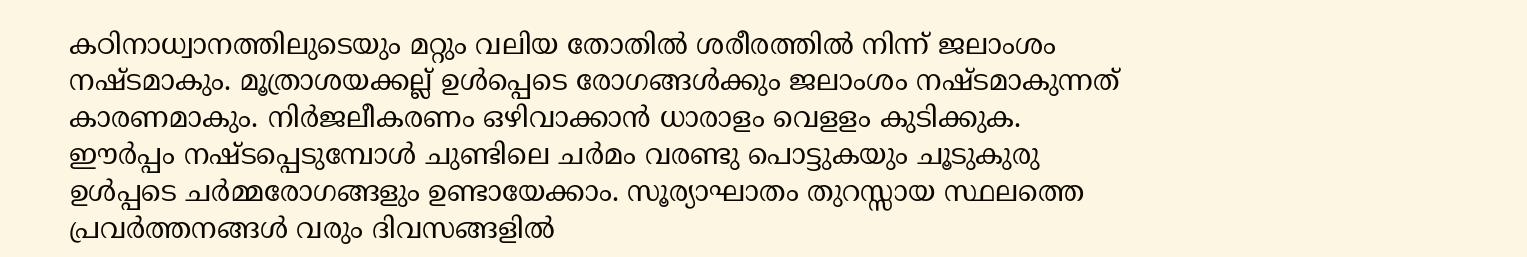കഠിനാധ്വാനത്തിലുടെയും മറ്റും വലിയ തോതില്‍ ശരീരത്തില്‍ നിന്ന് ജലാംശം നഷ്ടമാകും. മൂത്രാശയക്കല്ല് ഉള്‍പ്പെടെ രോഗങ്ങള്‍ക്കും ജലാംശം നഷ്ടമാകുന്നത് കാരണമാകും. നിര്‍ജലീകരണം ഒഴിവാക്കാന്‍ ധാരാളം വെളളം കുടിക്കുക. ഈര്‍പ്പം നഷ്ടപ്പെടുമ്പോള്‍ ചുണ്ടിലെ ചര്‍മം വരണ്ടു പൊട്ടുകയും ചൂടുകുരു ഉള്‍പ്പടെ ചര്‍മ്മരോഗങ്ങളും ഉണ്ടായേക്കാം. സൂര്യാഘാതം തുറസ്സായ സ്ഥലത്തെ പ്രവര്‍ത്തനങ്ങള്‍ വരും ദിവസങ്ങളില്‍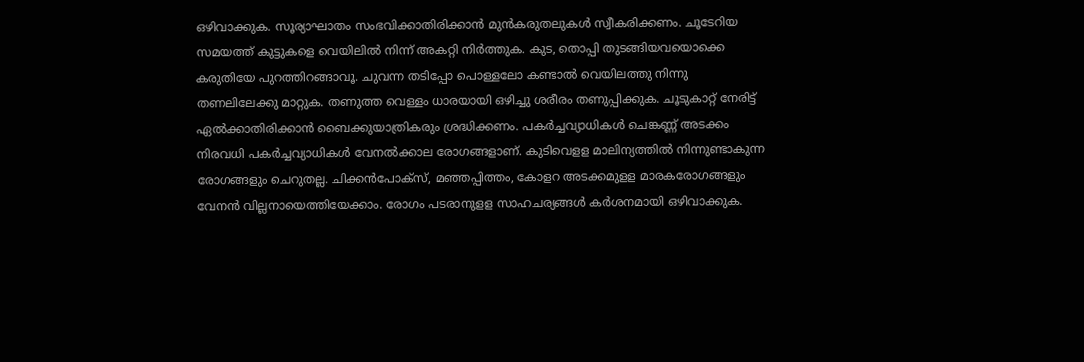ഒഴിവാക്കുക. സൂര്യാഘാതം സംഭവിക്കാതിരിക്കാന്‍ മുന്‍കരുതലുകള്‍ സ്വീകരിക്കണം. ചൂടേറിയ സമയത്ത് കുട്ടുകളെ വെയിലില്‍ നിന്ന് അകറ്റി നിര്‍ത്തുക. കുട, തൊപ്പി തുടങ്ങിയവയൊക്കെ കരുതിയേ പുറത്തിറങ്ങാവൂ. ചുവന്ന തടിപ്പോ പൊള്ളലോ കണ്ടാല്‍ വെയിലത്തു നിന്നു തണലിലേക്കു മാറ്റുക. തണുത്ത വെള്ളം ധാരയായി ഒഴിച്ചു ശരീരം തണുപ്പിക്കുക. ചൂടുകാറ്റ് നേരിട്ട് ഏല്‍ക്കാതിരിക്കാന്‍ ബൈക്കുയാത്രികരും ശ്രദ്ധിക്കണം. പകര്‍ച്ചവ്യാധികള്‍ ചെങ്കണ്ണ് അടക്കം നിരവധി പകര്‍ച്ചവ്യാധികള്‍ വേനല്‍ക്കാല രോഗങ്ങളാണ്. കുടിവെളള മാലിന്യത്തില്‍ നിന്നുണ്ടാകുന്ന രോഗങ്ങളും ചെറുതല്ല. ചിക്കന്‍പോക്സ്, മഞ്ഞപ്പിത്തം, കോളറ അടക്കമുളള മാരകരോഗങ്ങളും വേനന്‍ വില്ലനായെത്തിയേക്കാം. രോഗം പടരാനുളള സാഹചര്യങ്ങള്‍ കര്‍ശനമായി ഒഴിവാക്കുക.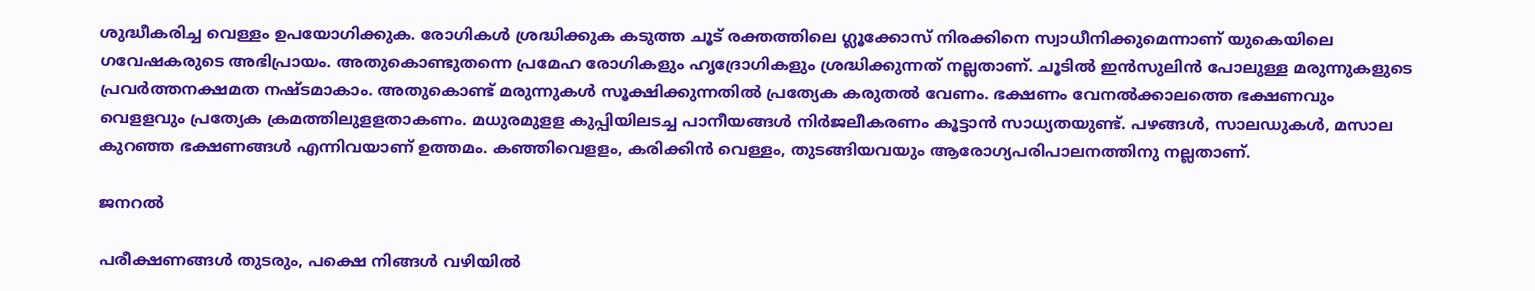ശുദ്ധീകരിച്ച വെള്ളം ഉപയോഗിക്കുക. രോഗികള്‍ ശ്രദ്ധിക്കുക കടുത്ത ചൂട് രക്തത്തിലെ ഗ്ലൂക്കോസ് നിരക്കിനെ സ്വാധീനിക്കുമെന്നാണ് യുകെയിലെ ഗവേഷകരുടെ അഭിപ്രായം. അതുകൊണ്ടുതന്നെ പ്രമേഹ രോഗികളും ഹൃദ്രോഗികളും ശ്രദ്ധിക്കുന്നത് നല്ലതാണ്. ചൂടില്‍ ഇന്‍സുലിന്‍ പോലുള്ള മരുന്നുകളുടെ പ്രവര്‍ത്തനക്ഷമത നഷ്ടമാകാം. അതുകൊണ്ട് മരുന്നുകള്‍ സൂക്ഷിക്കുന്നതില്‍ പ്രത്യേക കരുതല്‍ വേണം. ഭക്ഷണം വേനല്‍ക്കാലത്തെ ഭക്ഷണവും വെളളവും പ്രത്യേക ക്രമത്തിലുളളതാകണം. മധുരമുളള കുപ്പിയിലടച്ച പാനീയങ്ങള്‍ നിര്‍ജലീകരണം കൂട്ടാന്‍ സാധ്യതയുണ്ട്. പഴങ്ങള്‍, സാലഡുകള്‍, മസാല കുറഞ്ഞ ഭക്ഷണങ്ങള്‍ എന്നിവയാണ് ഉത്തമം. കഞ്ഞിവെളളം, കരിക്കിന്‍ വെള്ളം, തുടങ്ങിയവയും ആരോഗ്യപരിപാലനത്തിനു നല്ലതാണ്.

ജനറൽ

പരീക്ഷണങ്ങൾ തുടരും, പക്ഷെ നിങ്ങൾ വഴിയിൽ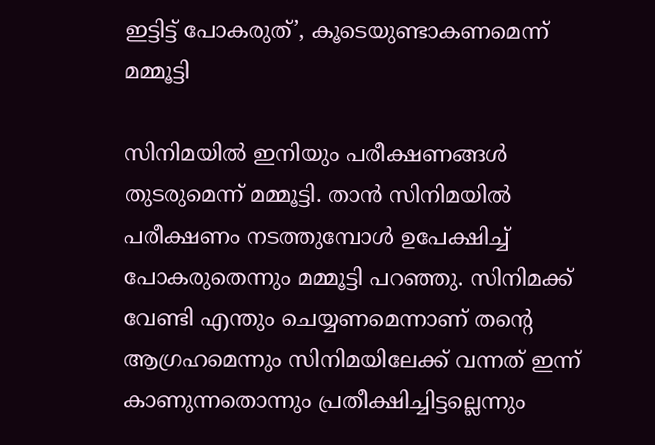ഇട്ടിട്ട് പോകരുത്’, കൂടെയുണ്ടാകണമെന്ന് മമ്മൂട്ടി

സിനിമയിൽ ഇനിയും പരീക്ഷണങ്ങൾ തുടരുമെന്ന് മമ്മൂട്ടി. താന്‍ സിനിമയില്‍ പരീക്ഷണം നടത്തുമ്പോള്‍ ഉപേക്ഷിച്ച് പോകരുതെന്നും മമ്മൂട്ടി പറഞ്ഞു. സിനിമക്ക് വേണ്ടി എന്തും ചെയ്യണമെന്നാണ് തന്റെ ആഗ്രഹമെന്നും സിനിമയിലേക്ക് വന്നത് ഇന്ന് കാണുന്നതൊന്നും പ്രതീക്ഷിച്ചിട്ടല്ലെന്നും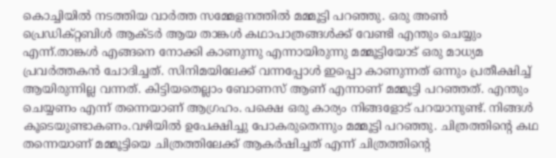കൊച്ചിയില്‍ നടത്തിയ വാര്‍ത്ത സമ്മേളനത്തില്‍ മമ്മൂട്ടി പറഞ്ഞു. ഒരു അൺ പ്രെഡിക്റ്റബിൾ ആക്ടർ ആയ താങ്കൾ കഥാപാത്രങ്ങൾക്ക് വേണ്ടി എന്തും ചെയ്യും എന്ന്.താങ്കൾ എങ്ങനെ നോക്കി കാണുന്നു എന്നായിരുന്നു മമ്മൂട്ടിയോട് ഒരു മാധ്യമ പ്രവര്‍ത്തകന്‍ ചോദിച്ചത്. സിനിമയിലേക്ക് വന്നപ്പോൾ ഇപ്പൊ കാണുന്നത് ഒന്നും പ്രതീക്ഷിച്ച് ആയിരുന്നില്ല വന്നത്. കിട്ടിയതെല്ലാം ബോണസ് ആണ് എന്നാണ് മമ്മൂട്ടി പറഞ്ഞത്. എന്തും ചെയ്യണം എന്ന് തന്നെയാണ് ആഗ്രഹം. പക്ഷെ ഒരു കാര്യം നിങ്ങളോട് പറയാനുണ്ട്. നിങ്ങൾ കൂടെയുണ്ടാകണം.വഴിയിൽ ഉപേക്ഷിച്ചു പോകരുതെന്നും മമ്മൂട്ടി പറഞ്ഞു. ചിത്രത്തിന്‍റെ കഥ തന്നെയാണ് മമ്മൂട്ടിയെ ചിത്രത്തിലേക്ക് ആകര്‍ഷിച്ചത് എന്ന് ചിത്രത്തിന്‍റെ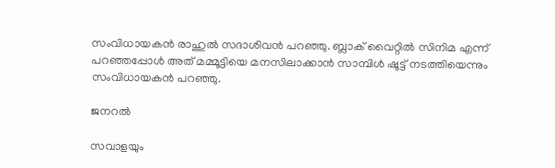സംവിധായകന്‍ രാഹുല്‍ സദാശിവന്‍ പറഞ്ഞു. ബ്ലാക് വൈറ്റില്‍ സിനിമ എന്ന് പറഞ്ഞപ്പോള്‍ അത് മമ്മൂട്ടിയെ മനസിലാക്കാന്‍ സാമ്പിള്‍ ഷൂട്ട് നടത്തിയെന്നും സംവിധായകന്‍ പറഞ്ഞു.

ജനറൽ

സവാളയും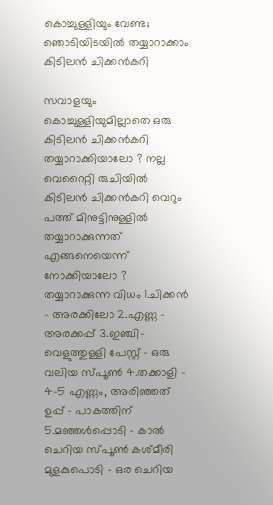കൊച്ചുള്ളിയും വേണ്ട; ഞൊടിയിടയില്‍ തയ്യാറാക്കാം കിടിലന്‍ ചിക്കന്‍കറി

സവാളയും കൊച്ചുള്ളിയുമില്ലാതെ ഒരു കിടിലന്‍ ചിക്കന്‍കറി തയ്യാറാക്കിയാലോ ? നല്ല വെറൈറ്റി രുചിയില്‍ കിടിലന്‍ ചിക്കന്‍കറി വെറും പത്ത് മിനുട്ടിനുള്ളില്‍ തയ്യാറാക്കുന്നത് എങ്ങനെയെന്ന് നോക്കിയാലോ ? തയ്യാറാക്കുന്ന വിധം 1.ചിക്കന്‍ – അരക്കിലോ 2.എണ്ണ – അരക്കപ്പ് 3.ഇഞ്ചി-വെളുത്തുള്ളി പേസ്റ്റ് – ഒരു വലിയ സ്പൂണ്‍ 4.തക്കാളി – 4-5 എണ്ണം, അരിഞ്ഞത് ഉപ്പ് – പാകത്തിന് 5.മഞ്ഞള്‍പ്പൊടി – കാല്‍ ചെറിയ സ്പൂണ്‍ കശ്മീരി മുളകുപൊടി – ഒര ചെറിയ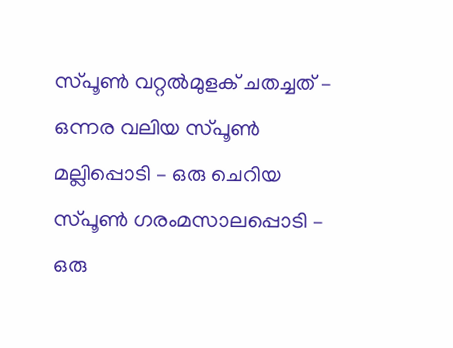സ്പൂണ്‍ വറ്റല്‍മുളക് ചതച്ചത് – ഒന്നര വലിയ സ്പൂണ്‍ മല്ലിപ്പൊടി – ഒരു ചെറിയ സ്പൂണ്‍ ഗരംമസാലപ്പൊടി – ഒരു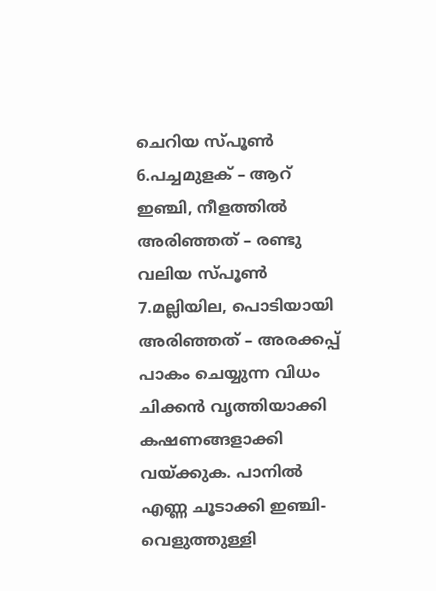ചെറിയ സ്പൂണ്‍ 6.പച്ചമുളക് – ആറ് ഇഞ്ചി, നീളത്തില്‍ അരിഞ്ഞത് – രണ്ടു വലിയ സ്പൂണ്‍ 7.മല്ലിയില, പൊടിയായി അരിഞ്ഞത് – അരക്കപ്പ് പാകം ചെയ്യുന്ന വിധം ചിക്കന്‍ വൃത്തിയാക്കി കഷണങ്ങളാക്കി വയ്ക്കുക. പാനില്‍ എണ്ണ ചൂടാക്കി ഇഞ്ചി-വെളുത്തുള്ളി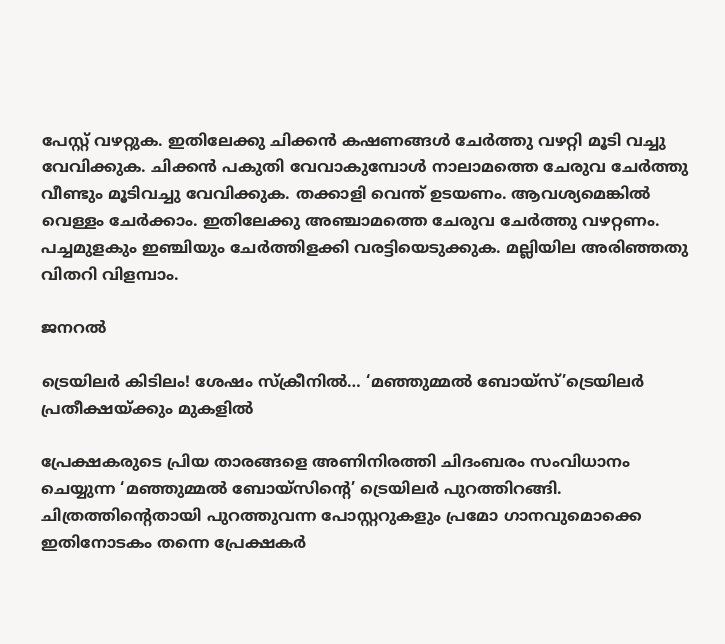പേസ്റ്റ് വഴറ്റുക. ഇതിലേക്കു ചിക്കന്‍ കഷണങ്ങള്‍ ചേര്‍ത്തു വഴറ്റി മൂടി വച്ചു വേവിക്കുക. ചിക്കന്‍ പകുതി വേവാകുമ്പോള്‍ നാലാമത്തെ ചേരുവ ചേര്‍ത്തു വീണ്ടും മൂടിവച്ചു വേവിക്കുക. തക്കാളി വെന്ത് ഉടയണം. ആവശ്യമെങ്കില്‍ വെള്ളം ചേര്‍ക്കാം. ഇതിലേക്കു അഞ്ചാമത്തെ ചേരുവ ചേര്‍ത്തു വഴറ്റണം. പച്ചമുളകും ഇഞ്ചിയും ചേര്‍ത്തിളക്കി വരട്ടിയെടുക്കുക. മല്ലിയില അരിഞ്ഞതു വിതറി വിളമ്പാം.

ജനറൽ

ട്രെയിലര്‍ കിടിലം! ശേഷം സ്‌ക്രീനില്‍… ‘മഞ്ഞുമ്മല്‍ ബോയ്‌സ്’ട്രെയിലര്‍ പ്രതീക്ഷയ്ക്കും മുകളില്‍

പ്രേക്ഷകരുടെ പ്രിയ താരങ്ങളെ അണിനിരത്തി ചിദംബരം സംവിധാനം ചെയ്യുന്ന ‘മഞ്ഞുമ്മല്‍ ബോയ്‌സിന്റെ’ ട്രെയിലര്‍ പുറത്തിറങ്ങി. ചിത്രത്തിന്റെതായി പുറത്തുവന്ന പോസ്റ്ററുകളും പ്രമോ ഗാനവുമൊക്കെ ഇതിനോടകം തന്നെ പ്രേക്ഷകര്‍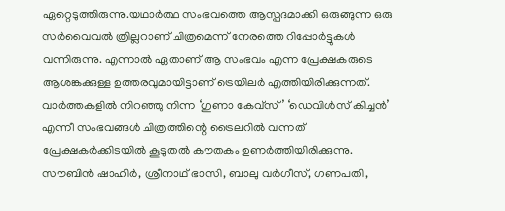ഏറ്റെടുത്തിരുന്നു.യഥാര്‍ത്ഥ സംഭവത്തെ ആസ്പദമാക്കി ഒരുങ്ങുന്ന ഒരു സര്‍വൈവല്‍ ത്രില്ലറാണ് ചിത്രമെന്ന് നേരത്തെ റിപ്പോര്‍ട്ടുകള്‍ വന്നിരുന്നു. എന്നാല്‍ ഏതാണ് ആ സംഭവം എന്ന പ്രേക്ഷകരുടെ ആശങ്കക്കുള്ള ഉത്തരവുമായിട്ടാണ് ട്രെയിലര്‍ എത്തിയിരിക്കുന്നത്. വാര്‍ത്തകളില്‍ നിറഞ്ഞു നിന്ന ‘ഗുണാ കേവ്‌സ്’ ‘ഡെവിള്‍സ് കിച്ചന്‍’ എന്നീ സംഭവങ്ങള്‍ ചിത്രത്തിന്റെ ട്രൈലറില്‍ വന്നത് പ്രേക്ഷകര്‍ക്കിടയില്‍ കൂടുതല്‍ കൗതകം ഉണര്‍ത്തിയിരിക്കുന്നു. സൗബിന്‍ ഷാഹിര്‍, ശ്രീനാഥ് ഭാസി, ബാലു വര്‍ഗീസ്, ഗണപതി,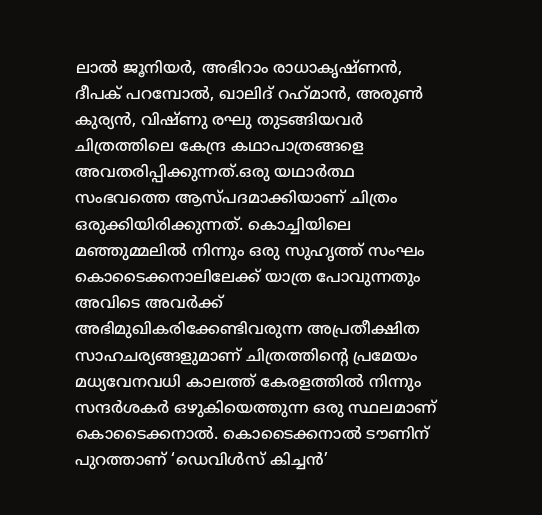ലാല്‍ ജൂനിയര്‍, അഭിറാം രാധാകൃഷ്ണന്‍, ദീപക് പറമ്പോല്‍, ഖാലിദ് റഹ്‌മാന്‍, അരുണ്‍ കുര്യന്‍, വിഷ്ണു രഘു തുടങ്ങിയവര്‍ ചിത്രത്തിലെ കേന്ദ്ര കഥാപാത്രങ്ങളെ അവതരിപ്പിക്കുന്നത്.ഒരു യഥാര്‍ത്ഥ സംഭവത്തെ ആസ്പദമാക്കിയാണ് ചിത്രം ഒരുക്കിയിരിക്കുന്നത്. കൊച്ചിയിലെ മഞ്ഞുമ്മലില്‍ നിന്നും ഒരു സുഹൃത്ത് സംഘം കൊടൈക്കനാലിലേക്ക് യാത്ര പോവുന്നതും അവിടെ അവര്‍ക്ക് അഭിമുഖികരിക്കേണ്ടിവരുന്ന അപ്രതീക്ഷിത സാഹചര്യങ്ങളുമാണ് ചിത്രത്തിന്റെ പ്രമേയം മധ്യവേനവധി കാലത്ത് കേരളത്തില്‍ നിന്നും സന്ദര്‍ശകര്‍ ഒഴുകിയെത്തുന്ന ഒരു സ്ഥലമാണ് കൊടൈക്കനാല്‍. കൊടൈക്കനാല്‍ ടൗണിന് പുറത്താണ് ‘ഡെവിള്‍സ് കിച്ചന്‍’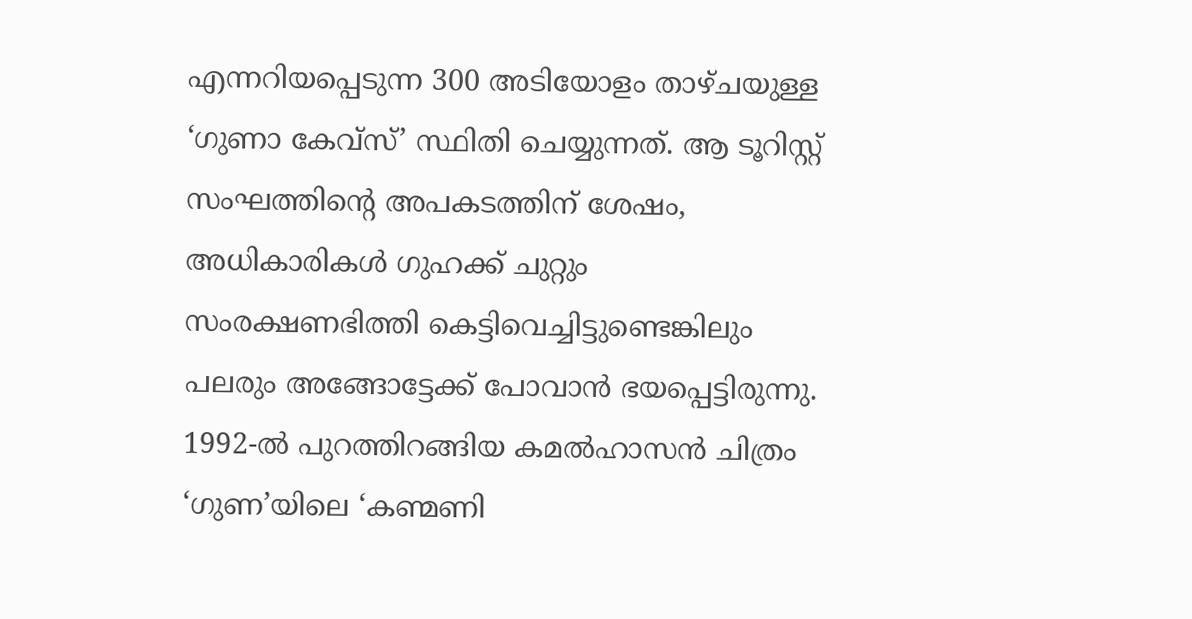എന്നറിയപ്പെടുന്ന 300 അടിയോളം താഴ്ചയുള്ള ‘ഗുണാ കേവ്‌സ്’ സ്ഥിതി ചെയ്യുന്നത്. ആ ടൂറിസ്റ്റ് സംഘത്തിന്റെ അപകടത്തിന് ശേഷം, അധികാരികള്‍ ഗുഹക്ക് ചുറ്റും സംരക്ഷണഭിത്തി കെട്ടിവെച്ചിട്ടുണ്ടെങ്കിലും പലരും അങ്ങോട്ടേക്ക് പോവാന്‍ ഭയപ്പെട്ടിരുന്നു. 1992-ല്‍ പുറത്തിറങ്ങിയ കമല്‍ഹാസന്‍ ചിത്രം ‘ഗുണ’യിലെ ‘കണ്മണി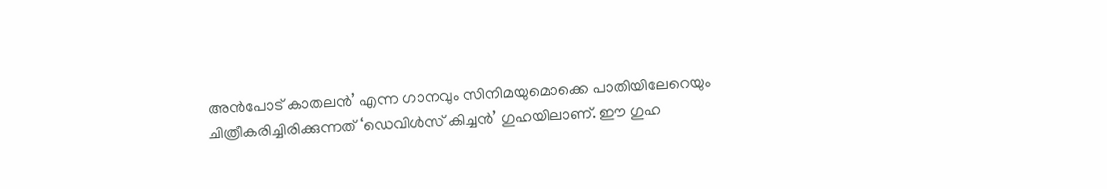അന്‍പോട് കാതലന്‍’ എന്ന ഗാനവും സിനിമയുമൊക്കെ പാതിയിലേറെയും ചിത്രീകരിച്ചിരിക്കുന്നത് ‘ഡെവിള്‍സ് കിച്ചന്‍’ ഗുഹയിലാണ്. ഈ ഗുഹ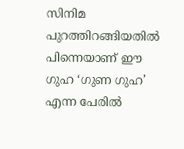സിനിമ പുറത്തിറങ്ങിയതില്‍ പിന്നെയാണ് ഈ ഗുഹ ‘ഗുണ ഗുഹ’ എന്ന പേരില്‍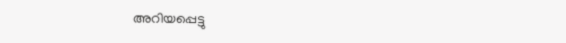അറിയപ്പെട്ടു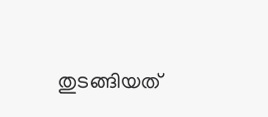തുടങ്ങിയത്